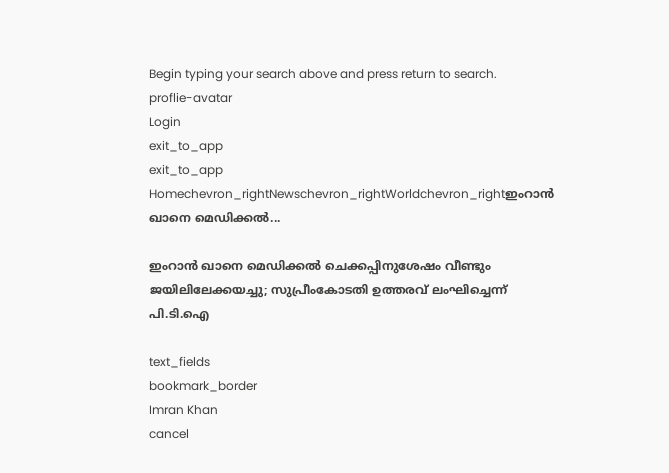Begin typing your search above and press return to search.
proflie-avatar
Login
exit_to_app
exit_to_app
Homechevron_rightNewschevron_rightWorldchevron_rightഇംറാൻ ഖാനെ മെഡിക്കൽ...

ഇംറാൻ ഖാനെ മെഡിക്കൽ ചെക്കപ്പിനുശേഷം വീണ്ടും ജയിലിലേക്കയച്ചു; സുപ്രീംകോടതി ഉത്തരവ് ലംഘിച്ചെന്ന് പി.ടി.ഐ

text_fields
bookmark_border
Imran Khan
cancel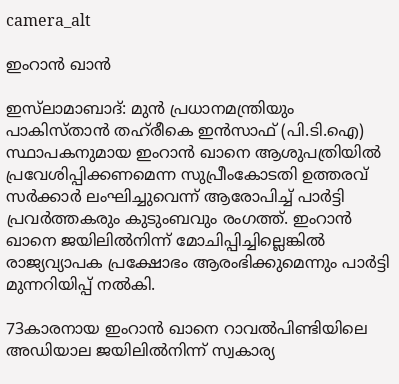camera_alt

ഇംറാൻ ഖാൻ

ഇസ്‌ലാമാബാദ്: മുൻ പ്രധാനമന്ത്രിയും പാകിസ്താൻ തഹ്‌രീകെ ഇൻസാഫ് (പി.ടി.ഐ) സ്ഥാപകനുമായ ഇംറാൻ ഖാനെ ആശുപത്രിയിൽ പ്രവേശിപ്പിക്കണമെന്ന സുപ്രീംകോടതി ഉത്തരവ് സർക്കാർ ലംഘിച്ചുവെന്ന് ആരോപിച്ച് പാർട്ടി പ്രവർത്തകരും കുടുംബവും രംഗത്ത്. ഇംറാൻ ഖാനെ ജയിലിൽനിന്ന് മോചിപ്പിച്ചില്ലെങ്കിൽ രാജ്യവ്യാപക പ്രക്ഷോഭം ആരംഭിക്കുമെന്നും പാർട്ടി മുന്നറിയിപ്പ് നൽകി.

73കാരനായ ഇംറാൻ ഖാനെ റാവൽപിണ്ടിയിലെ അഡിയാല ജയിലിൽനിന്ന് സ്വകാര്യ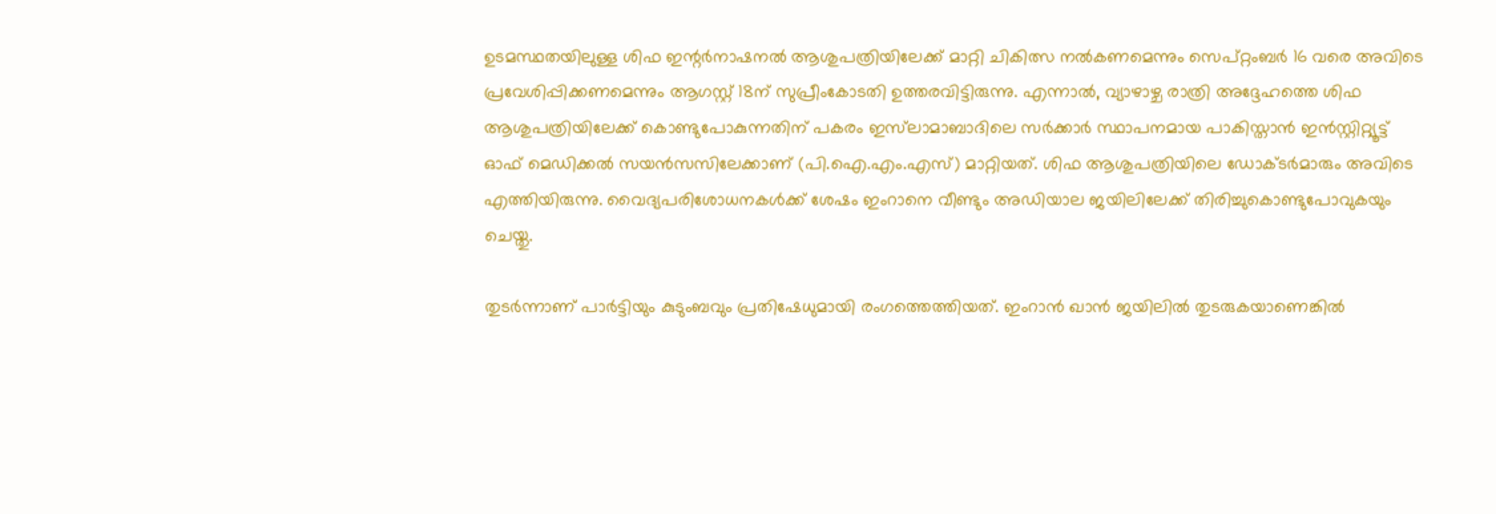ഉടമസ്ഥതയിലുള്ള ശിഫ ഇന്റർനാഷനൽ ആശുപത്രിയിലേക്ക് മാറ്റി ചികിത്സ നൽകണമെന്നും സെപ്റ്റംബർ 16 വരെ അവിടെ പ്രവേശിപ്പിക്കണമെന്നും ആഗസ്റ്റ് 18ന് സുപ്രീംകോടതി ഉത്തരവിട്ടിരുന്നു. എന്നാൽ, വ്യാഴാഴ്ച രാത്രി അദ്ദേഹത്തെ ശിഫ ആശുപത്രിയിലേക്ക് കൊണ്ടുപോകുന്നതിന് പകരം ഇസ്‌ലാമാബാദിലെ സർക്കാർ സ്ഥാപനമായ പാകിസ്താൻ ഇൻസ്റ്റിറ്റ്യൂട്ട് ഓഫ് മെഡിക്കൽ സയൻസസിലേക്കാണ് (പി.ഐ.എം.എസ്) മാറ്റിയത്. ശിഫ ആശുപത്രിയിലെ ഡോക്ടർമാരും അവിടെ എത്തിയിരുന്നു. വൈദ്യപരിശോധനകൾക്ക് ശേഷം ഇംറാനെ വീണ്ടും അഡിയാല ജയിലിലേക്ക് തിരിച്ചുകൊണ്ടുപോവുകയും ചെയ്തു.

തുടർന്നാണ് പാർട്ടിയും കുടുംബവും പ്രതിഷേധുമായി രംഗത്തെത്തിയത്. ഇംറാൻ ഖാൻ ജയിലിൽ തുടരുകയാണെങ്കിൽ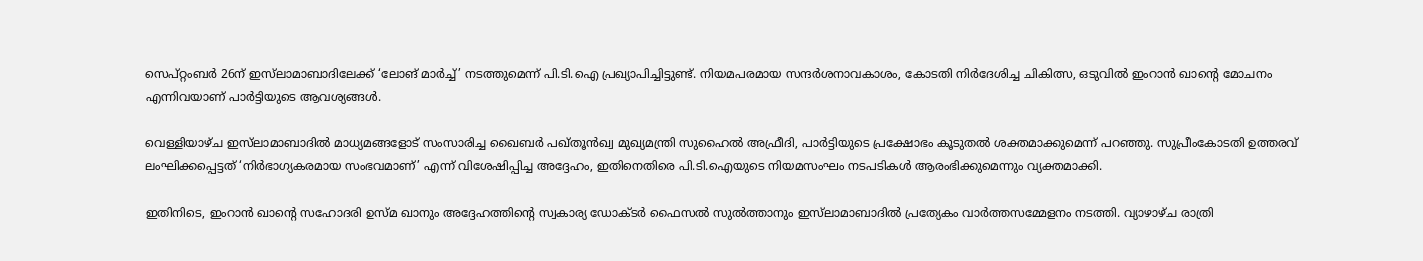സെപ്റ്റംബർ 26ന് ഇസ്‌ലാമാബാദിലേക്ക് ‘ലോങ് മാർച്ച്’ നടത്തുമെന്ന് പി.ടി.ഐ പ്രഖ്യാപിച്ചിട്ടുണ്ട്. നിയമപരമായ സന്ദർശനാവകാശം, കോടതി നിർദേശിച്ച ചികിത്സ, ഒടുവിൽ ഇംറാൻ ഖാന്റെ മോചനം എന്നിവയാണ് പാർട്ടിയുടെ ആവശ്യങ്ങൾ.

വെള്ളിയാഴ്ച ഇസ്‌ലാമാബാദിൽ മാധ്യമങ്ങളോട് സംസാരിച്ച ഖൈബർ പഖ്തൂൻഖ്വ മുഖ്യമന്ത്രി സുഹൈൽ അഫ്രീദി, പാർട്ടിയുടെ പ്രക്ഷോഭം കൂടുതൽ ശക്തമാക്കുമെന്ന് പറഞ്ഞു. സുപ്രീംകോടതി ഉത്തരവ് ലംഘിക്കപ്പെട്ടത് ‘നിർഭാഗ്യകരമായ സംഭവമാണ്’ എന്ന് വിശേഷിപ്പിച്ച അദ്ദേഹം, ഇതിനെതിരെ പി.ടി.ഐയുടെ നിയമസംഘം നടപടികൾ ആരംഭിക്കുമെന്നും വ്യക്തമാക്കി.

ഇതിനിടെ, ഇംറാൻ ഖാന്റെ സഹോദരി ഉസ്മ ഖാനും അദ്ദേഹത്തിന്റെ സ്വകാര്യ ഡോക്ടർ ഫൈസൽ സുൽത്താനും ഇസ്‌ലാമാബാദിൽ പ്രത്യേകം വാർത്തസമ്മേളനം നടത്തി. വ്യാഴാഴ്ച രാത്രി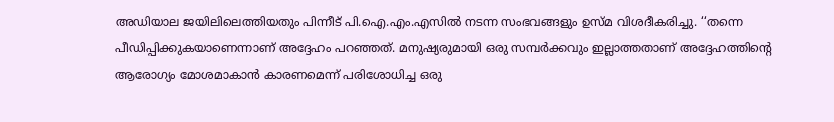അഡിയാല ജയിലിലെത്തിയതും പിന്നീട് പി.ഐ.എം.എസിൽ നടന്ന സംഭവങ്ങളും ഉസ്മ വിശദീകരിച്ചു. ‘‘തന്നെ പീഡിപ്പിക്കുകയാണെന്നാണ് അദ്ദേഹം പറഞ്ഞത്. മനുഷ്യരുമായി ഒരു സമ്പർക്കവും ഇല്ലാത്തതാണ് അദ്ദേഹത്തിന്റെ ആരോഗ്യം മോശമാകാൻ കാരണമെന്ന് പരിശോധിച്ച ഒരു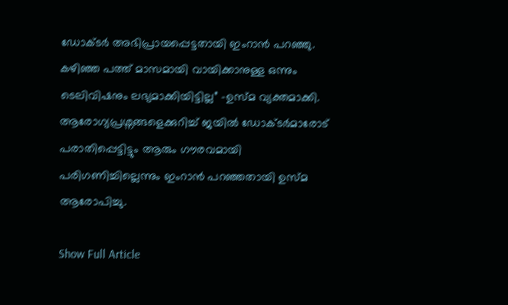ഡോക്ടർ അഭിപ്രായപ്പെട്ടതായി ഇംറാൻ പറഞ്ഞു. കഴിഞ്ഞ പത്ത് മാസമായി വായിക്കാനുള്ള ഒന്നും ടെലിവിഷനും ലഭ്യമാക്കിയിട്ടില്ല” -ഉസ്മ വ്യക്തമാക്കി. ആരോഗ്യപ്രശ്നങ്ങളെക്കുറിച്ച് ജയിൽ ഡോക്ടർമാരോട് പരാതിപ്പെട്ടിട്ടും ആരും ഗൗരവമായി പരിഗണിച്ചില്ലെന്നും ഇംറാൻ പറഞ്ഞതായി ഉസ്മ ആരോപിച്ചു.

Show Full Article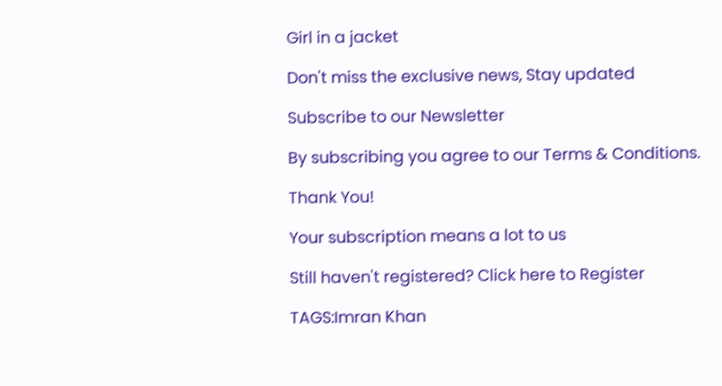Girl in a jacket

Don't miss the exclusive news, Stay updated

Subscribe to our Newsletter

By subscribing you agree to our Terms & Conditions.

Thank You!

Your subscription means a lot to us

Still haven't registered? Click here to Register

TAGS:Imran Khan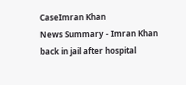CaseImran Khan
News Summary - Imran Khan back in jail after hospital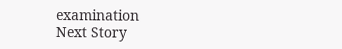examination
Next Story